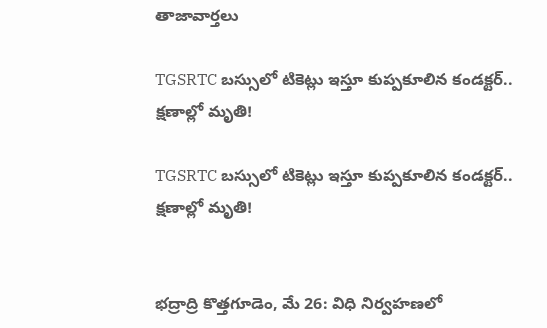తాజావార్తలు

TGSRTC బస్సులో టికెట్లు ఇస్తూ కుప్పకూలిన కండక్టర్.. క్షణాల్లో మృతి!

TGSRTC బస్సులో టికెట్లు ఇస్తూ కుప్పకూలిన కండక్టర్.. క్షణాల్లో మృతి!


భద్రాద్రి కొత్తగూడెం, మే 26: విధి నిర్వహణలో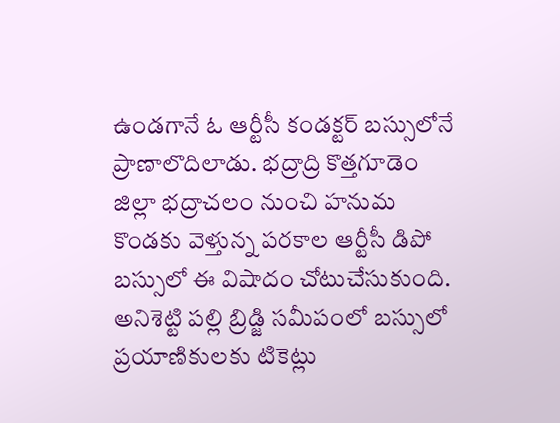ఉండగానే ఓ ఆర్టీసీ కండక్టర్‌ బస్సులోనే ప్రాణాలొదిలాడు. భద్రాద్రి కొత్తగూడెం జిల్లా భద్రాచలం నుంచి హనుమ కొండకు వెళ్తున్న పరకాల ఆర్టీసీ డిపో బస్సులో ఈ విషాదం చోటుచేసుకుంది. అనిశెట్టి పల్లి బ్రిడ్జి సమీపంలో బస్సులో ప్రయాణికులకు టికెట్లు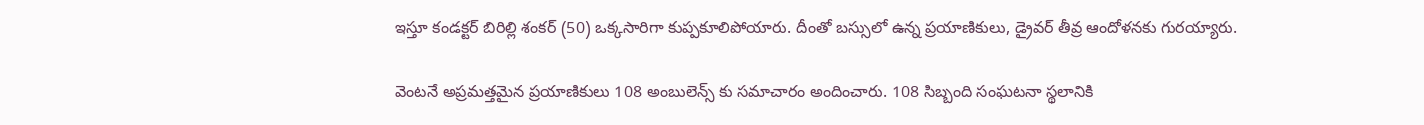ఇస్తూ కండక్టర్ బిరిల్లి శంకర్ (50) ఒక్కసారిగా కుప్పకూలిపోయారు. దీంతో బస్సులో ఉన్న ప్రయాణికులు, డ్రైవర్ తీవ్ర ఆందోళనకు గురయ్యారు.

వెంటనే అప్రమత్తమైన ప్రయాణికులు 108 అంబులెన్స్‌ కు సమాచారం అందించారు. 108 సిబ్బంది సంఘటనా స్థలానికి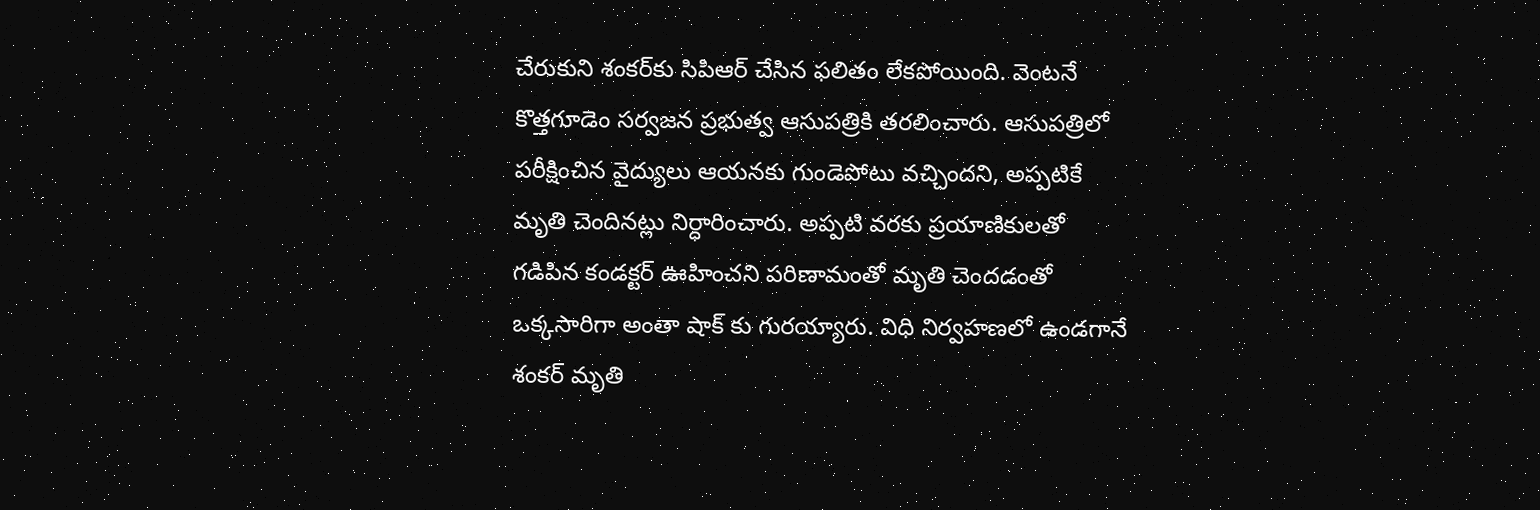చేరుకుని శంకర్‌కు సిపిఆర్ చేసిన ఫలితం లేకపోయింది. వెంటనే కొత్తగూడెం సర్వజన ప్రభుత్వ ఆసుపత్రికి తరలించారు. ఆసుపత్రిలో పరీక్షించిన వైద్యులు ఆయనకు గుండెపోటు వచ్చిందని, అప్పటికే మృతి చెందినట్లు నిర్ధారించారు. అప్పటి వరకు ప్రయాణికులతో గడిపిన కండక్టర్ ఊహించని పరిణామంతో మృతి చెందడంతో ఒక్కసారిగా అంతా షాక్ కు గురయ్యారు. విధి నిర్వహణలో ఉండగానే శంకర్ మృతి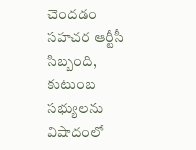చెందడం సహచర ఆర్టీసీ సిబ్బంది, కుటుంబ సభ్యులను విషాదంలో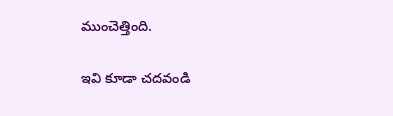ముంచెత్తింది.

ఇవి కూడా చదవండి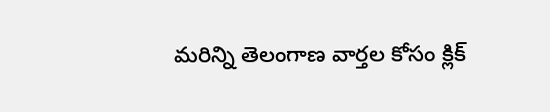మరిన్ని తెలంగాణ వార్తల కోసం క్లిక్‌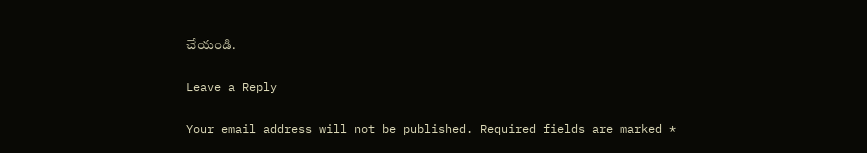చేయండి.

Leave a Reply

Your email address will not be published. Required fields are marked *